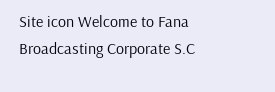Site icon Welcome to Fana Broadcasting Corporate S.C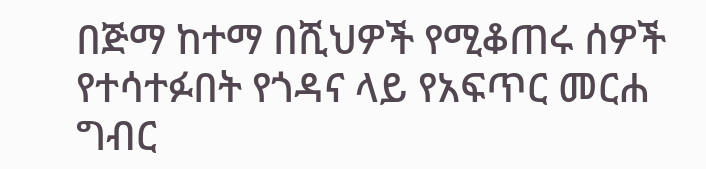በጅማ ከተማ በሺህዎች የሚቆጠሩ ሰዎች የተሳተፉበት የጎዳና ላይ የአፍጥር መርሐ ግብር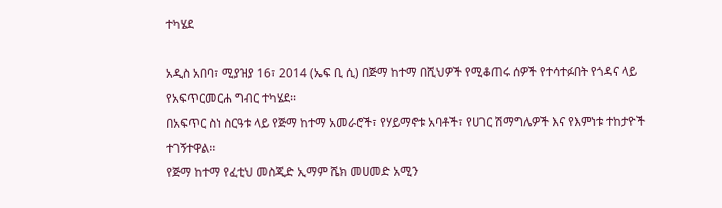ተካሄደ

አዲስ አበባ፣ ሚያዝያ 16፣ 2014 (ኤፍ ቢ ሲ) በጅማ ከተማ በሺህዎች የሚቆጠሩ ሰዎች የተሳተፉበት የጎዳና ላይ የአፍጥርመርሐ ግብር ተካሄደ፡፡
በአፍጥር ስነ ስርዓቱ ላይ የጅማ ከተማ አመራሮች፣ የሃይማኖቱ አባቶች፣ የሀገር ሽማግሌዎች እና የእምነቱ ተከታዮች ተገኝተዋል፡፡
የጅማ ከተማ የፈቲህ መስጂድ ኢማም ሼክ መሀመድ አሚን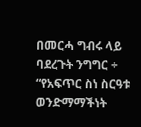በመርሓ ግብሩ ላይ ባደረጉት ንግግር ÷ “የአፍጥር ስነ ስርዓቱ ወንድማማችነት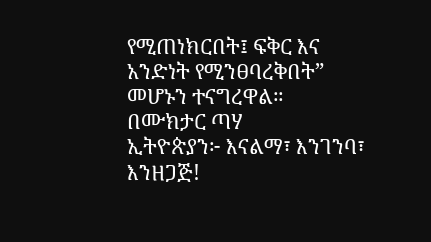የሚጠነክርበት፤ ፍቅር እና አንድነት የሚንፀባረቅበት” መሆኑን ተናግረዋል።
በሙክታር ጣሃ
ኢትዮጵያን፦ እናልማ፣ እንገንባ፣ እንዘጋጅ!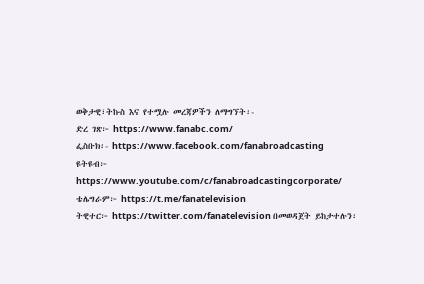ወቅታዊ፣ትኩስ እና የተሟሉ መረጃዎችን ለማግኘት፡-
ድረ ገጽ፦ https://www.fanabc.com/
ፌስቡክ፡- https://www.facebook.com/fanabroadcasting
ዩትዩብ፦ https://www.youtube.com/c/fanabroadcastingcorporate/
ቴሌግራም፦ https://t.me/fanatelevision
ትዊተር፦ https://twitter.com/fanatelevision በመወዳጀት ይከታተሉን፡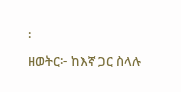፡
ዘወትር፦ ከእኛ ጋር ስላሉ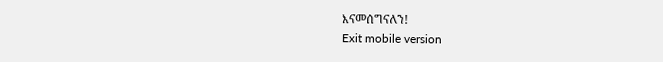እናመሰግናለን!
Exit mobile version